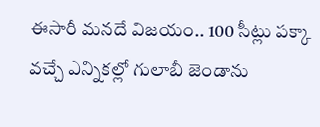ఈసారీ మనదే విజయం.. 100 సీట్లు పక్కా
వచ్చే ఎన్నికల్లో గులాబీ జెండాను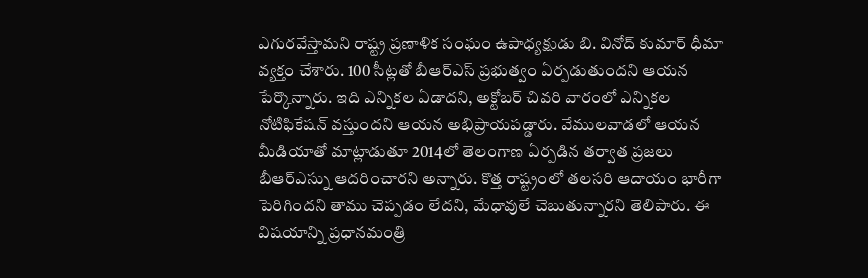ఎగురవేస్తామని రాష్ట్ర ప్రణాళిక సంఘం ఉపాధ్యక్షుడు బి. వినోద్ కుమార్ ధీమా వ్యక్తం చేశారు. 100 సీట్లతో బీఆర్ఎస్ ప్రభుత్వం ఏర్పడుతుందని ఆయన పేర్కొన్నారు. ఇది ఎన్నికల ఏడాదని, అక్టోబర్ చివరి వారంలో ఎన్నికల నోటిఫికేషన్ వస్తుందని ఆయన అభిప్రాయపడ్డారు. వేములవాడలో ఆయన మీడియాతో మాట్లాడుతూ 2014లో తెలంగాణ ఏర్పడిన తర్వాత ప్రజలు బీఆర్ఎస్ను ఆదరించారని అన్నారు. కొత్త రాష్ట్రంలో తలసరి ఆదాయం భారీగా పెరిగిందని తాము చెప్పడం లేదని, మేధావులే చెబుతున్నారని తెలిపారు. ఈ విషయాన్ని ప్రధానమంత్రి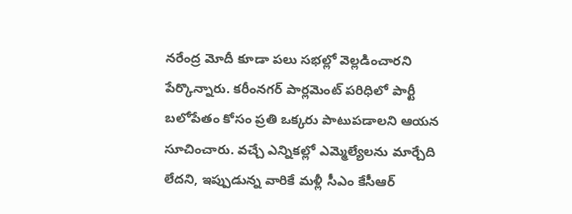నరేంద్ర మోదీ కూడా పలు సభల్లో వెల్లడించారని పేర్కొన్నారు. కరీంనగర్ పార్లమెంట్ పరిధిలో పార్టీ బలోపేతం కోసం ప్రతి ఒక్కరు పాటుపడాలని ఆయన సూచించారు. వచ్చే ఎన్నికల్లో ఎమ్మెల్యేలను మార్చేది లేదని, ఇప్పుడున్న వారికే మళ్లీ సీఎం కేసీఆర్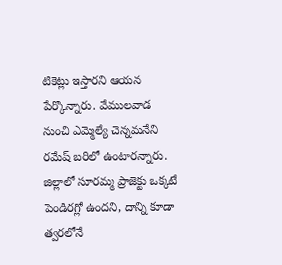టికెట్లు ఇస్తారని ఆయన పేర్కొన్నారు. వేములవాడ నుంచి ఎమ్మెల్యే చెన్నమనేని రమేష్ బరిలో ఉంటారన్నారు. జిల్లాలో సూరమ్మ ప్రాజెక్టు ఒక్కటే పెండిరగ్లో ఉందని, దాన్ని కూడా త్వరలోనే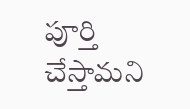పూర్తి చేస్తామని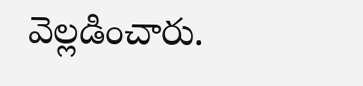వెల్లడించారు.